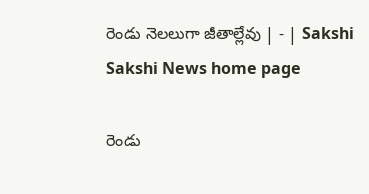రెండు నెలలుగా జీతాల్లేవు | - | Sakshi
Sakshi News home page

రెండు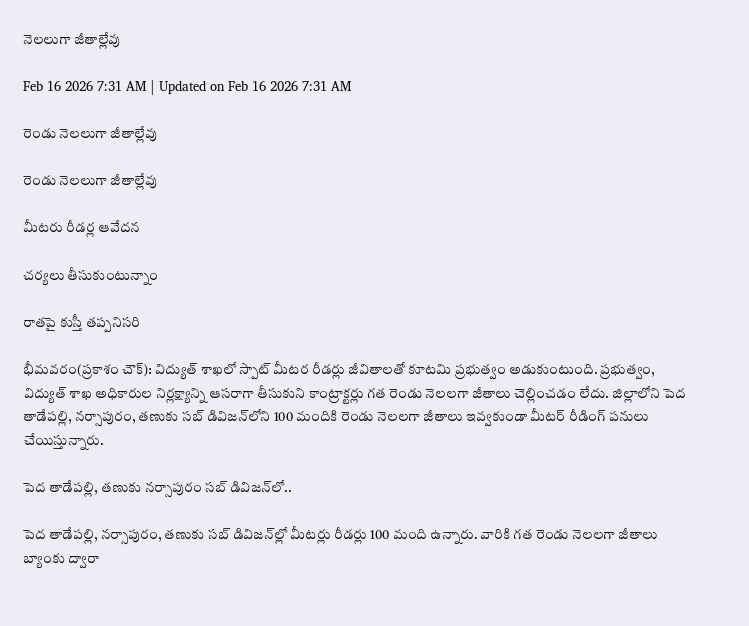నెలలుగా జీతాల్లేవు

Feb 16 2026 7:31 AM | Updated on Feb 16 2026 7:31 AM

రెండు నెలలుగా జీతాల్లేవు

రెండు నెలలుగా జీతాల్లేవు

మీటరు రీడర్ల ఆవేదన

చర్యలు తీసుకుంటున్నాం

రాతపై కుస్తీ తప్పనిసరి

భీమవరం(ప్రకాశం చౌక్‌): విద్యుత్‌ శాఖలో స్పాట్‌ మీటర రీడర్లు జీవితాలతో కూటమి ప్రభుత్వం అడుకుంటుంది. ప్రభుత్వం, విద్యుత్‌ శాఖ అధికారుల నిర్లక్ష్యాన్ని ఆసరాగా తీసుకుని కాంట్రాక్టర్లు గత రెండు నెలలగా జీతాలు చెల్లించడం లేదు. జిల్లాలోని పెద తాడేపల్లి, నర్సాపురం, తణుకు సబ్‌ డివిజన్‌లోని 100 మందికి రెండు నెలలగా జీతాలు ఇవ్వకుండా మీటర్‌ రీడింగ్‌ పనులు చేయిస్తున్నారు.

పెద తాడేపల్లి, తణుకు నర్సాపురం సబ్‌ డివిజన్‌లో..

పెద తాడేపల్లి, నర్సాపురం, తణుకు సబ్‌ డివిజన్‌ల్లో మీటర్లు రీడర్లు 100 మంది ఉన్నారు. వారికి గత రెండు నెలలగా జీతాలు బ్యాంకు ద్వారా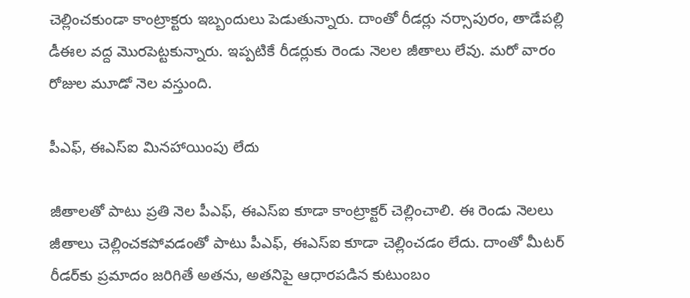చెల్లించకుండా కాంట్రాక్టరు ఇబ్బందులు పెడుతున్నారు. దాంతో రీడర్లు నర్సాపురం, తాడేపల్లి డీఈల వద్ద మొరపెట్టకున్నారు. ఇప్పటికే రీడర్లుకు రెండు నెలల జీతాలు లేవు. మరో వారం రోజుల మూడో నెల వస్తుంది.

పీఎఫ్‌, ఈఎస్‌ఐ మినహాయింపు లేదు

జీతాలతో పాటు ప్రతి నెల పీఎఫ్‌, ఈఎస్‌ఐ కూడా కాంట్రాక్టర్‌ చెల్లించాలి. ఈ రెండు నెలలు జీతాలు చెల్లించకపోవడంతో పాటు పీఎఫ్‌, ఈఎస్‌ఐ కూడా చెల్లించడం లేదు. దాంతో మీటర్‌ రీడర్‌కు ప్రమాదం జరిగితే అతను, అతనిపై ఆధారపడిన కుటుంబం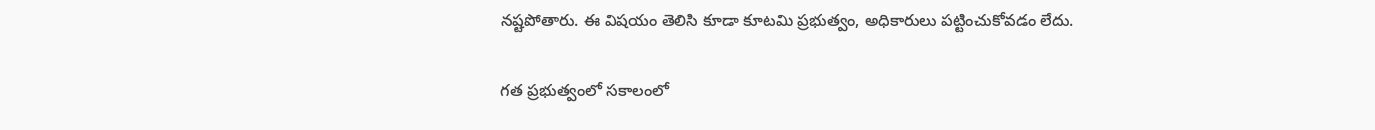నష్టపోతారు. ఈ విషయం తెలిసి కూడా కూటమి ప్రభుత్వం, అధికారులు పట్టించుకోవడం లేదు.

గత ప్రభుత్వంలో సకాలంలో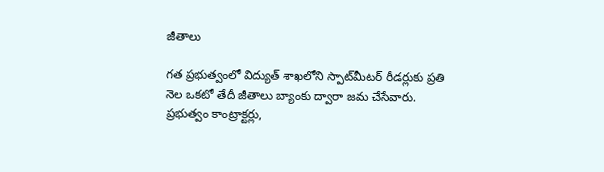జీతాలు

గత ప్రభుత్వంలో విద్యుత్‌ శాఖలోని స్పాట్‌మీటర్‌ రీడర్లుకు ప్రతి నెల ఒకటో తేదీ జీతాలు బ్యాంకు ద్వారా జమ చేసేవారు. ప్రభుత్వం కాంట్రాక్టర్లు,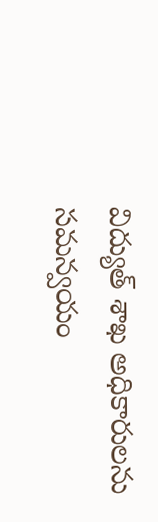విద్యుత్‌ శాఖ అధికారులను సమన్వయం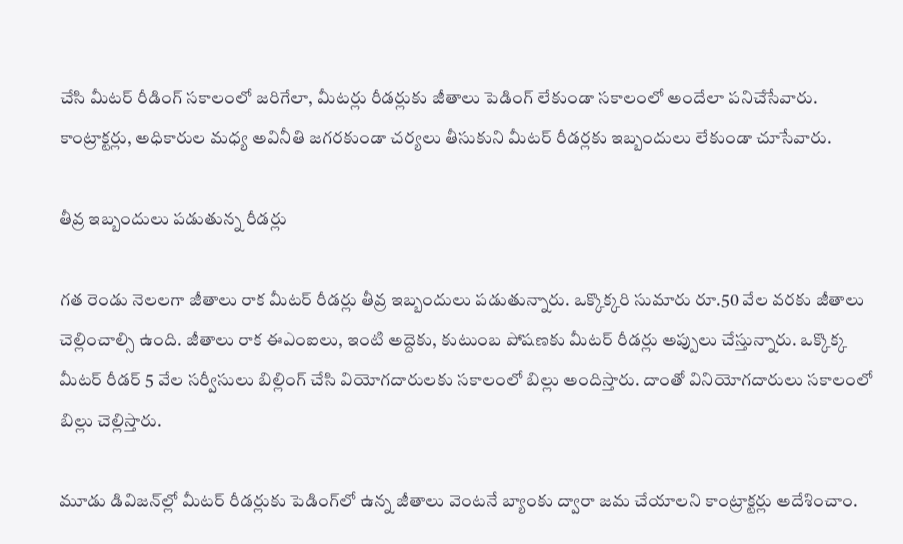చేసి మీటర్‌ రీడింగ్‌ సకాలంలో జరిగేలా, మీటర్లు రీడర్లుకు జీతాలు పెడింగ్‌ లేకుండా సకాలంలో అందేలా పనిచేసేవారు. కాంట్రాక్టర్లు, అధికారుల మధ్య అవినీతి జగరకుండా చర్యలు తీసుకుని మీటర్‌ రీడర్లకు ఇబ్బందులు లేకుండా చూసేవారు.

తీవ్ర ఇబ్బందులు పడుతున్న రీడర్లు

గత రెండు నెలలగా జీతాలు రాక మీటర్‌ రీడర్లు తీవ్ర ఇబ్బందులు పడుతున్నారు. ఒక్కొక్కరి సుమారు రూ.50 వేల వరకు జీతాలు చెల్లించాల్సి ఉంది. జీతాలు రాక ఈఎంఐలు, ఇంటి అద్దెకు, కుటుంబ పోషణకు మీటర్‌ రీడర్లు అప్పులు చేస్తున్నారు. ఒక్కొక్క మీటర్‌ రీడర్‌ 5 వేల సర్వీసులు బిల్లింగ్‌ చేసి వియోగదారులకు సకాలంలో బిల్లు అందిస్తారు. దాంతో వినియోగదారులు సకాలంలో బిల్లు చెల్లిస్తారు.

మూడు డివిజన్‌ల్లో మీటర్‌ రీడర్లుకు పెడింగ్‌లో ఉన్న జీతాలు వెంటనే బ్యాంకు ద్వారా జమ చేయాలని కాంట్రాక్టర్లు అదేశించాం.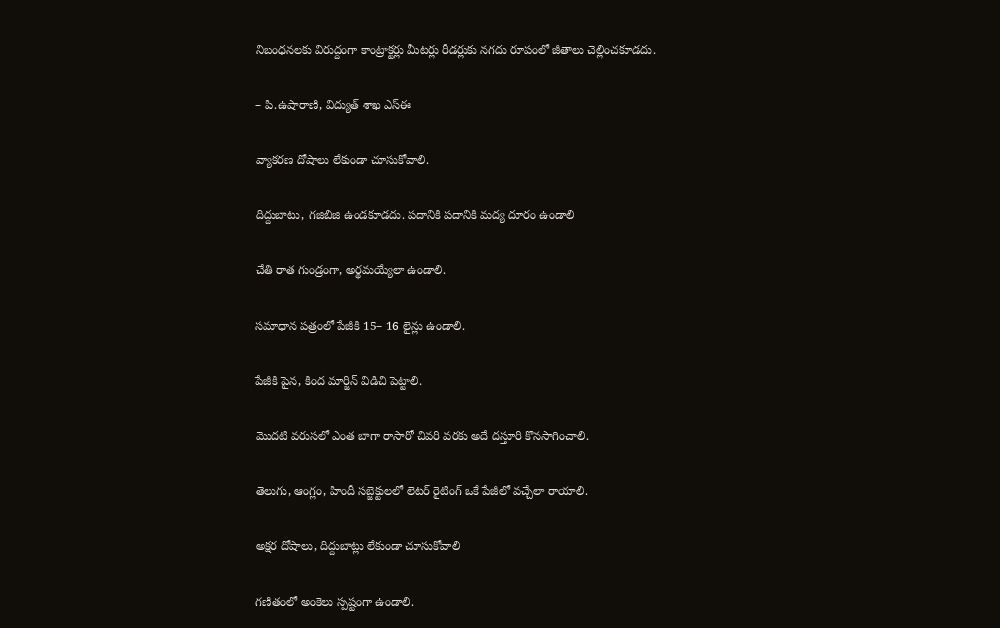నిబంధనలకు విరుద్దంగా కాంట్రాక్టర్లు మీటర్లు రీడర్లుకు నగదు రూపంలో జీతాలు చెల్లించకూడదు.

– పి.ఉషారాణి, విద్యుత్‌ శాఖ ఎస్‌ఈ

వ్యాకరణ దోషాలు లేకుండా చూసుకోవాలి.

దిద్దుబాటు, గజిబిజి ఉండకూడదు. పదానికి పదానికి మద్య దూరం ఉండాలి

చేతి రాత గుండ్రంగా, అర్థమయ్యేలా ఉండాలి.

సమాధాన పత్రంలో పేజీకి 15– 16 లైన్లు ఉండాలి.

పేజీకి పైన, కింద మార్జిన్‌ విడిచి పెట్టాలి.

మొదటి వరుసలో ఎంత బాగా రాసారో చివరి వరకు అదే దస్తూరి కొనసాగించాలి.

తెలుగు, ఆంగ్లం, హిందీ సబ్జెక్టులలో లెటర్‌ రైటింగ్‌ ఒకే పేజీలో వచ్చేలా రాయాలి.

అక్షర దోషాలు, దిద్దుబాట్లు లేకుండా చూసుకోవాలి

గణితంలో అంకెలు స్పష్టంగా ఉండాలి.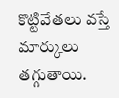కొట్టివేతలు వస్తే మార్కులు తగ్గుతాయి.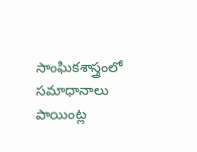సాంఘికశాస్త్రంలో సమాధానాలు పాయింట్ల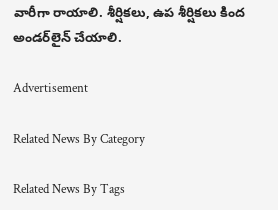వారీగా రాయాలి. శీర్షికలు, ఉప శీర్షికలు కింద అండర్‌లైన్‌ చేయాలి.

Advertisement

Related News By Category

Related News By Tags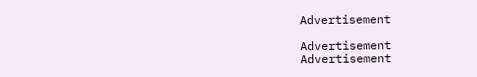Advertisement

Advertisement
Advertisement